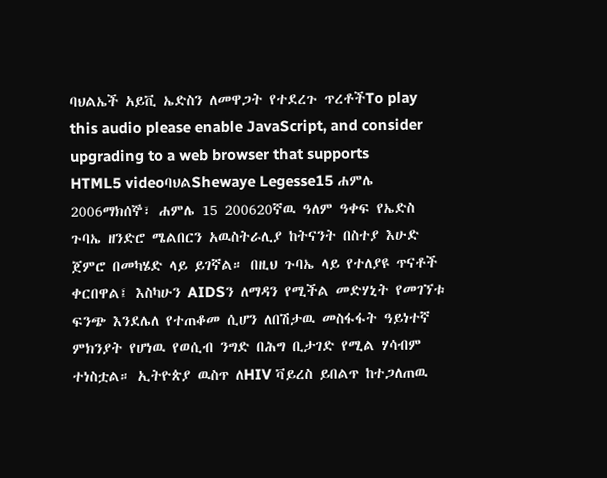ባህልኤች አይቪ ኤድስን ለመዋጋት የተደረጉ ጥረቶችTo play this audio please enable JavaScript, and consider upgrading to a web browser that supports HTML5 videoባህልShewaye Legesse15 ሐምሌ 2006ማክሰኞ፣ ሐምሌ 15 200620ኛዉ ዓለም ዓቀፍ የኤድስ ጉባኤ ዘንድሮ ሜልበርን አዉስትራሊያ ከትናንት በስተያ እሁድ ጀምሮ በመካሄድ ላይ ይገኛል። በዚህ ጉባኤ ላይ የተለያዩ ጥናቶች ቀርበዋል፤ እስካሁን AIDSን ለማዳን የሚችል መድሃኒት የመገኘቱ ፍንጭ እንደሌለ የተጠቆመ ሲሆን ለበሽታዉ መስፋፋት ዓይነተኛ ምክንያት የሆነዉ የወሲብ ንግድ በሕግ ቢታገድ የሚል ሃሳብም ተነስቷል። ኢትዮጵያ ዉስጥ ለHIV ቫይረስ ይበልጥ ከተጋለጠዉ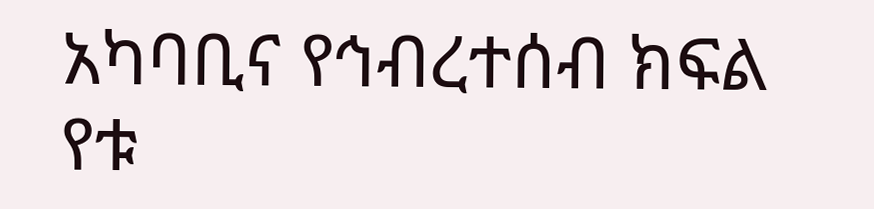አካባቢና የኅብረተሰብ ክፍል የቱ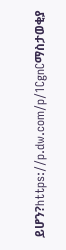ይሆን?https://p.dw.com/p/1CgnCማስታወቂያ